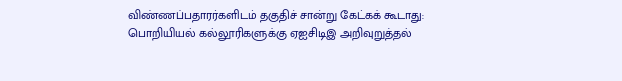விண்ணப்பதாரர்களிடம் தகுதிச் சான்று கேட்கக் கூடாது: பொறியியல் கல்லூரிகளுக்கு ஏஐசிடிஇ அறிவுறுத்தல்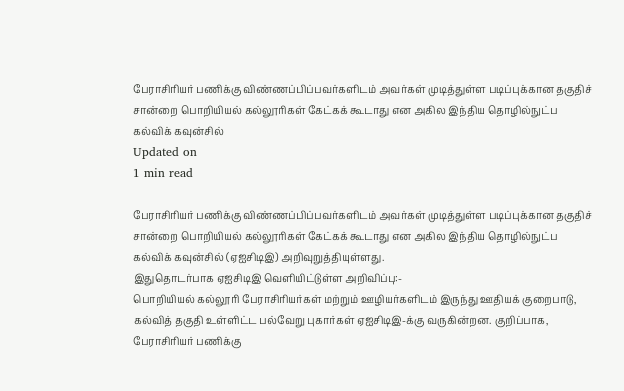பேராசிரியர் பணிக்கு விண்ணப்பிப்பவர்களிடம் அவர்கள் முடித்துள்ள படிப்புக்கான தகுதிச் சான்றை பொறியியல் கல்லூரிகள் கேட்கக் கூடாது என அகில இந்திய தொழில்நுட்ப கல்விக் கவுன்சில்
Updated on
1 min read

பேராசிரியர் பணிக்கு விண்ணப்பிப்பவர்களிடம் அவர்கள் முடித்துள்ள படிப்புக்கான தகுதிச் சான்றை பொறியியல் கல்லூரிகள் கேட்கக் கூடாது என அகில இந்திய தொழில்நுட்ப கல்விக் கவுன்சில் (ஏஐசிடிஇ) அறிவுறுத்தியுள்ளது.
இதுதொடர்பாக ஏஐசிடிஇ வெளியிட்டுள்ள அறிவிப்பு:-
பொறியியல் கல்லூரி பேராசிரியர்கள் மற்றும் ஊழியர்களிடம் இருந்து ஊதியக் குறைபாடு, கல்வித் தகுதி உள்ளிட்ட பல்வேறு புகார்கள் ஏஐசிடிஇ-க்கு வருகின்றன. குறிப்பாக, பேராசிரியர் பணிக்கு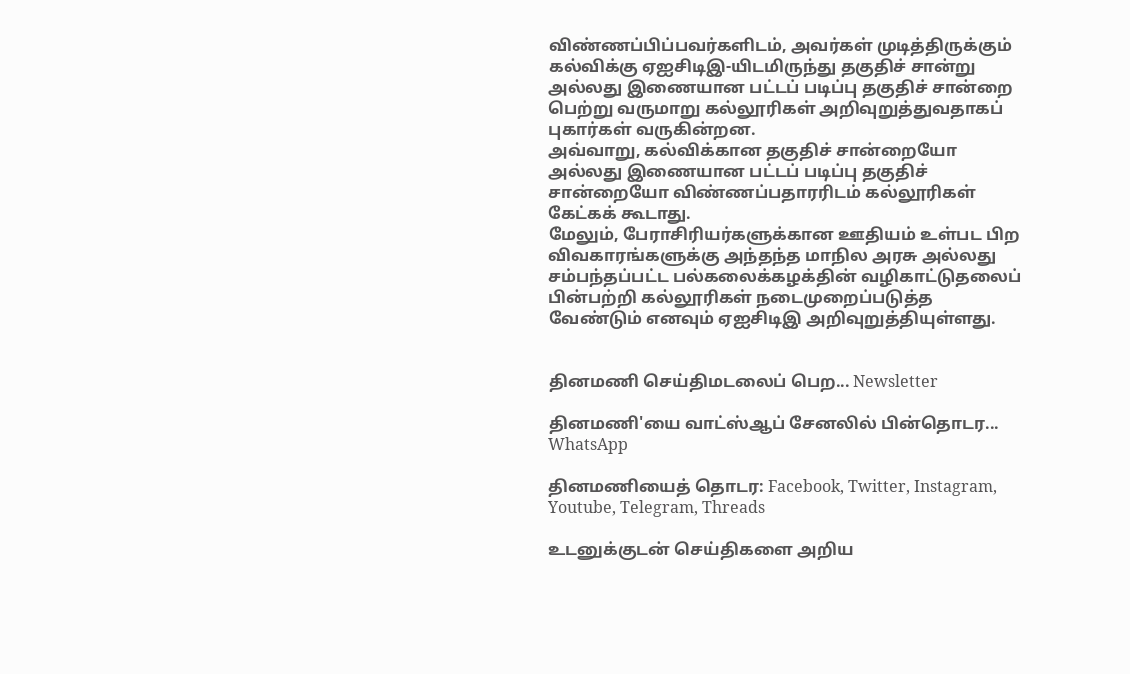விண்ணப்பிப்பவர்களிடம், அவர்கள் முடித்திருக்கும் கல்விக்கு ஏஐசிடிஇ-யிடமிருந்து தகுதிச் சான்று அல்லது இணையான பட்டப் படிப்பு தகுதிச் சான்றை பெற்று வருமாறு கல்லூரிகள் அறிவுறுத்துவதாகப் புகார்கள் வருகின்றன.
அவ்வாறு, கல்விக்கான தகுதிச் சான்றையோ அல்லது இணையான பட்டப் படிப்பு தகுதிச் சான்றையோ விண்ணப்பதாரரிடம் கல்லூரிகள் கேட்கக் கூடாது.
மேலும், பேராசிரியர்களுக்கான ஊதியம் உள்பட பிற விவகாரங்களுக்கு அந்தந்த மாநில அரசு அல்லது சம்பந்தப்பட்ட பல்கலைக்கழக்தின் வழிகாட்டுதலைப் பின்பற்றி கல்லூரிகள் நடைமுறைப்படுத்த வேண்டும் எனவும் ஏஐசிடிஇ அறிவுறுத்தியுள்ளது.


தினமணி செய்திமடலைப் பெற... Newsletter

தினமணி'யை வாட்ஸ்ஆப் சேனலில் பின்தொடர... WhatsApp

தினமணியைத் தொடர: Facebook, Twitter, Instagram, Youtube, Telegram, Threads

உடனுக்குடன் செய்திகளை அறிய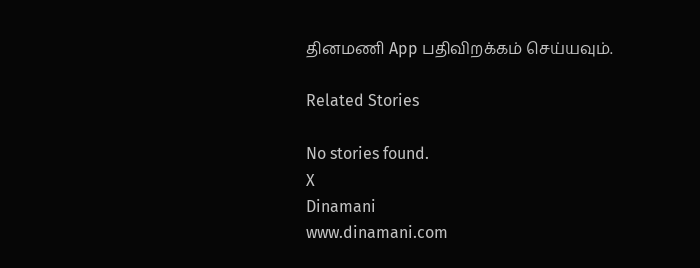தினமணி App பதிவிறக்கம் செய்யவும்.

Related Stories

No stories found.
X
Dinamani
www.dinamani.com